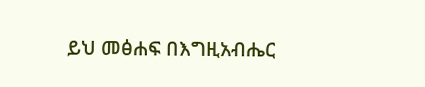ይህ መፅሐፍ በእግዚአብሔር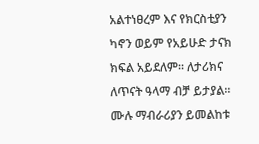አልተነፀረም እና የክርስቲያን ካኖን ወይም የአይሁድ ታናክ ክፍል አይደለም። ለታሪክና ለጥናት ዓላማ ብቻ ይታያል። ሙሉ ማብራሪያን ይመልከቱ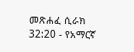መጽሐፈ ሲራክ 32:20 - የአማርኛ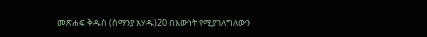መጽሐፍ ቅዱስ (ሰማንያ አሃዱ)20 በእውነት የሚያገለግለውን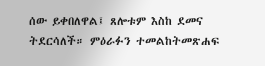ሰው ይቀበለዋል፤ ጸሎቱም እስከ ደመና ትደርሳለች። ምዕራፉን ተመልከትመጽሐፍ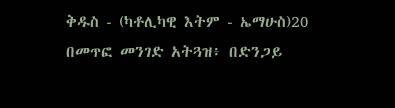ቅዱስ - (ካቶሊካዊ እትም - ኤማሁስ)20 በመጥፎ መንገድ አትጓዝ፥ በድንጋይ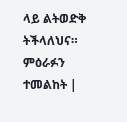ላይ ልትወድቅ ትችላለህና። ምዕራፉን ተመልከት |